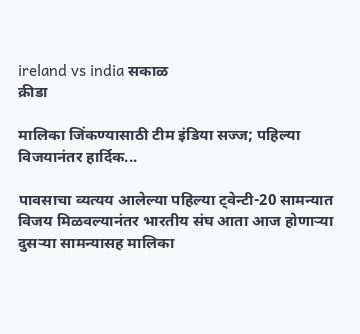ireland vs india सकाळ
क्रीडा

मालिका जिंकण्यासाठी टीम इंडिया सज्ज; पहिल्या विजयानंतर हार्दिक...

पावसाचा व्यत्यय आलेल्या पहिल्या ट्वेन्टी-20 सामन्यात विजय मिळवल्यानंतर भारतीय संघ आता आज होणाऱ्या दुसऱ्या सामन्यासह मालिका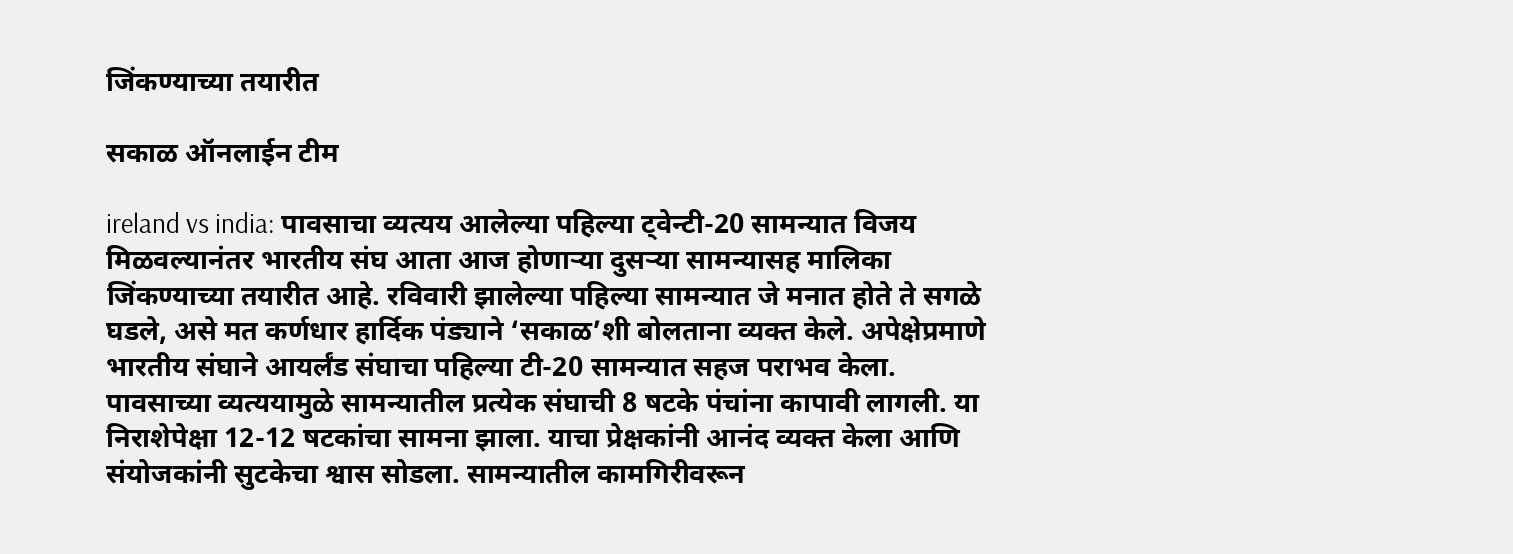जिंकण्याच्या तयारीत

सकाळ ऑनलाईन टीम

ireland vs india: पावसाचा व्यत्यय आलेल्या पहिल्या ट्वेन्टी-20 सामन्यात विजय मिळवल्यानंतर भारतीय संघ आता आज होणाऱ्या दुसऱ्या सामन्यासह मालिका जिंकण्याच्या तयारीत आहे. रविवारी झालेल्या पहिल्या सामन्यात जे मनात होते ते सगळे घडले, असे मत कर्णधार हार्दिक पंड्याने ‘सकाळ’शी बोलताना व्यक्त केले. अपेक्षेप्रमाणे भारतीय संघाने आयर्लंड संघाचा पहिल्या टी-20 सामन्यात सहज पराभव केला. पावसाच्या व्यत्ययामुळे सामन्यातील प्रत्येक संघाची 8 षटके पंचांना कापावी लागली. या निराशेपेक्षा 12-12 षटकांचा सामना झाला. याचा प्रेक्षकांनी आनंद व्यक्त केला आणि संयोजकांनी सुटकेचा श्वास सोडला. सामन्यातील कामगिरीवरून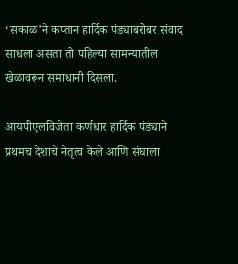‘सकाळ’ने कप्तान हार्दिक पंड्याबरोबर संवाद साधला असता तो पहिल्या सामन्यातील खेळावरून समाधानी दिसला.

आयपीएलविजेता कर्णधार हार्दिक पंड्याने प्रथमच देशाचे नेतृत्व केले आणि संघाला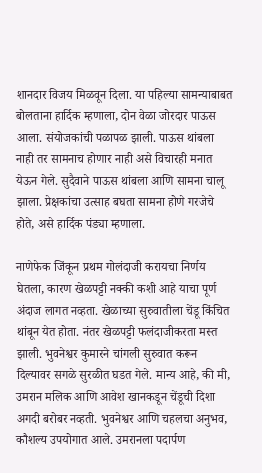शानदार विजय मिळवून दिला. या पहिल्या सामन्याबाबत बोलताना हार्दिक म्हणाला, दोन वेळा जोरदार पाऊस आला. संयोजकांची पळापळ झाली. पाऊस थांबला नाही तर सामनाच होणार नाही असे विचारही मनात येऊन गेले. सुदैवाने पाऊस थांबला आणि सामना चालू झाला. प्रेक्षकांचा उत्साह बघता सामना होणे गरजेचे होते, असे हार्दिक पंड्या म्हणाला.

नाणेफेक जिंकून प्रथम गोलंदाजी करायचा निर्णय घेतला, कारण खेळपट्टी नक्की कशी आहे याचा पूर्ण अंदाज लागत नव्हता. खेळाच्या सुरुवातीला चेंडू किंचित थांबून येत होता. नंतर खेळपट्टी फलंदाजीकरता मस्त झाली. भुवनेश्वर कुमारने चांगली सुरुवात करून दिल्यावर सगळे सुरळीत घडत गेले. मान्य आहे, की मी, उमरान मलिक आणि आवेश खानकडून चेंडूची दिशा अगदी बरोबर नव्हती. भुवनेश्वर आणि चहलचा अनुभव, कौशल्य उपयोगात आले. उमरानला पदार्पण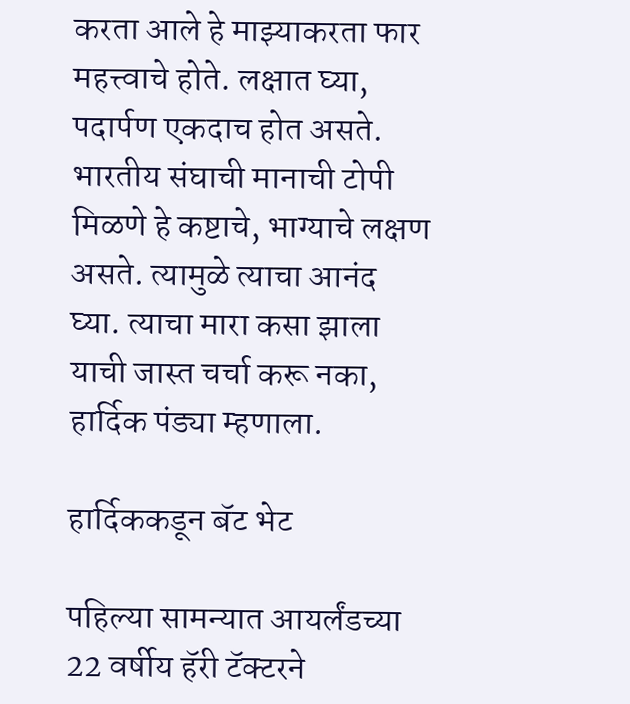करता आले हे माझ्याकरता फार महत्त्वाचे होते. लक्षात घ्या, पदार्पण एकदाच होत असते. भारतीय संघाची मानाची टोपी मिळणे हे कष्टाचे, भाग्याचे लक्षण असते. त्यामुळे त्याचा आनंद घ्या. त्याचा मारा कसा झाला याची जास्त चर्चा करू नका, हार्दिक पंड्या म्हणाला.

हार्दिककडून बॅट भेट

पहिल्या सामन्यात आयर्लंडच्या 22 वर्षीय हॅरी टॅक्टरने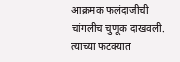आक्रमक फलंदाजीची चांगलीच चुणूक दाखवली. त्याच्या फटक्यात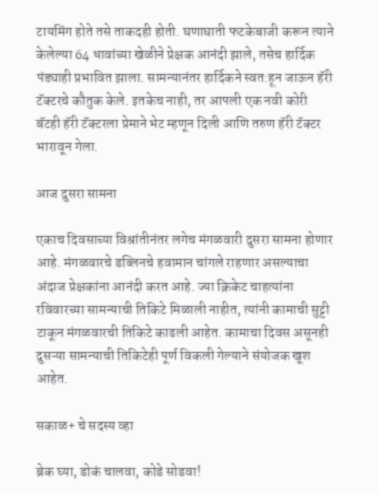टायमिंग होते तसे ताकदही होती. घणाघाती फटकेबाजी करून त्याने केलेल्या 64 धावांच्या खेळीने प्रेक्षक आनंदी झाले, तसेच हार्दिक पंड्याही प्रभावित झाला. सामन्यानंतर हार्दिकने स्वत:हून जाऊन हॅरी टॅक्टरचे कौतुक केले. इतकेच नाही, तर आपली एक नवी कोरी बॅटही हॅरी टॅक्टरला प्रेमाने भेट म्हणून दिली आणि तरुण हॅरी टॅक्टर भारावून गेला.

आज दुसरा सामना

एकाच दिवसाच्या विश्रांतीनंतर लगेच मंगळवारी दुसरा सामना होणार आहे. मंगळवारचे डब्लिनचे हवामान चांगले राहणार असल्याचा अंदाज प्रेक्षकांना आनंदी करत आहे. ज्या क्रिकेट चाहत्यांना रविवारच्या सामन्याची तिकिटे मिळाली नाहीत, त्यांनी कामाची सुट्टी टाकून मंगळवारची तिकिटे काढली आहेत. कामाचा दिवस असूनही दुसऱ्या सामन्याची तिकिटेही पूर्ण विकली गेल्याने संयोजक खूश आहेत.

सकाळ+ चे सदस्य व्हा

ब्रेक घ्या, डोकं चालवा, कोडे सोडवा!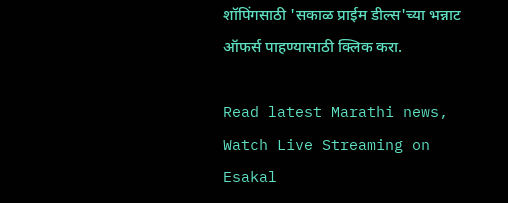शॉपिंगसाठी 'सकाळ प्राईम डील्स'च्या भन्नाट ऑफर्स पाहण्यासाठी क्लिक करा.

Read latest Marathi news, Watch Live Streaming on Esakal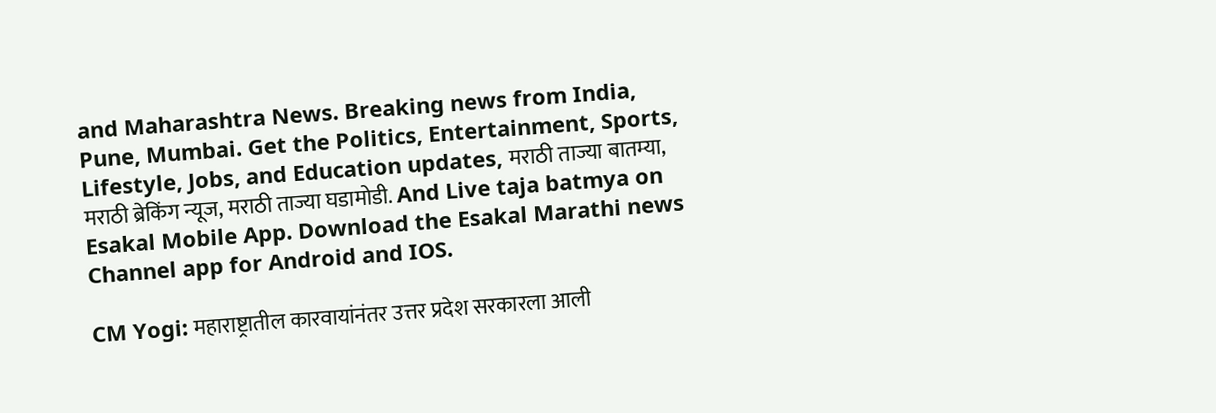and Maharashtra News. Breaking news from India, Pune, Mumbai. Get the Politics, Entertainment, Sports, Lifestyle, Jobs, and Education updates, मराठी ताज्या बातम्या, मराठी ब्रेकिंग न्यूज, मराठी ताज्या घडामोडी. And Live taja batmya on Esakal Mobile App. Download the Esakal Marathi news Channel app for Android and IOS.

CM Yogi: महाराष्ट्रातील कारवायांनंतर उत्तर प्रदेश सरकारला आली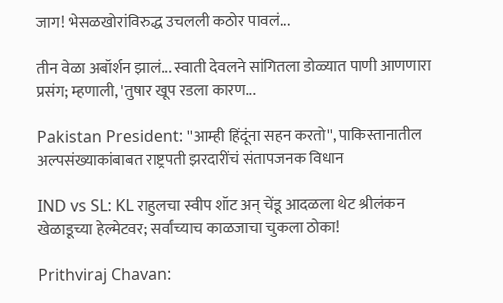जाग! भेसळखोरांविरुद्ध उचलली कठोर पावलं...

तीन वेळा अबॉर्शन झालं... स्वाती देवलने सांगितला डोळ्यात पाणी आणणारा प्रसंग; म्हणाली, 'तुषार खूप रडला कारण...

Pakistan President: ''आम्ही हिंदूंना सहन करतो'', पाकिस्तानातील अल्पसंख्याकांबाबत राष्ट्रपती झरदारींचं संतापजनक विधान

IND vs SL: KL राहुलचा स्वीप शॉट अन् चेंडू आदळला थेट श्रीलंकन खेळाडूच्या हेल्मेटवर; सर्वांच्याच काळजाचा चुकला ठोका!

Prithviraj Chavan: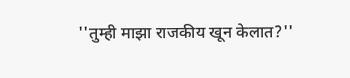''तुम्ही माझा राजकीय खून केलात?''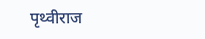पृथ्वीराज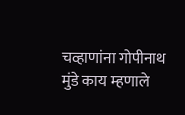चव्हाणांना गोपीनाथ मुंडे काय म्हणाले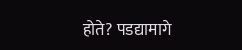होते? पडद्यामागे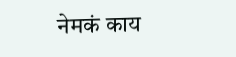नेमकं काय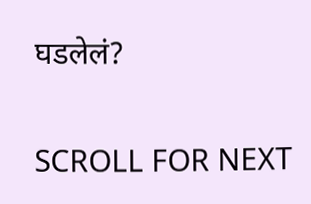घडलेलं?

SCROLL FOR NEXT